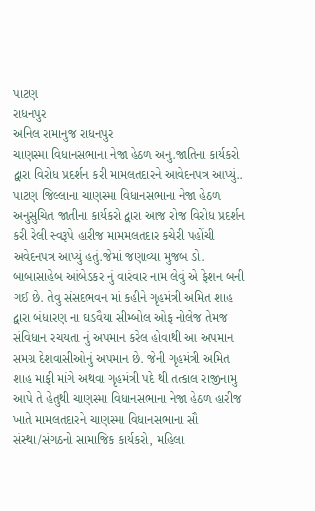પાટણ
રાધનપુર
અનિલ રામાનુજ રાધનપુર
ચાણસ્મા વિધાનસભાના નેજા હેઠળ અનુ.જાતિના કાર્યકરો દ્વારા વિરોધ પ્રદર્શન કરી મામલતદારને આવેદનપત્ર આપ્યું..
પાટણ જિલ્લાના ચાણસ્મા વિધાનસભાના નેજા હેઠળ અનુસુચિત જાતીના કાર્યકરો દ્વારા આજ રોજ વિરોધ પ્રદર્શન કરી રેલી સ્વરૂપે હારીજ મામમલતદાર કચેરી પહોંચી અવેદનપત્ર આપ્યું હતું.જેમાં જણાવ્યા મુજબ ડો. બાબાસાહેબ આંબેડકર નું વારંવાર નામ લેવું એ ફેશન બની ગઈ છે. તેવુ સંસદભવન માં કહીને ગૃહમંત્રી અમિત શાહ દ્વારા બંધારણ ના ઘડવૈયા સીમ્બોલ ઓફ નોલેજ તેમજ સંવિધાન રચયતા નું અપમાન કરેલ હોવાથી આ અપમાન સમગ્ર દેશવાસીઓનું અપમાન છે. જેની ગૃહમંત્રી અમિત શાહ માફી માંગે અથવા ગૃહમંત્રી પદે થી તત્કાલ રાજીનામુ આપે તે હેતુથી ચાણસ્મા વિધાનસભાના નેજા હેઠળ હારીજ ખાતે મામલતદારને ચાણસ્મા વિધાનસભાના સૌ સંસ્થા/સંગઠનો સામાજિક કાર્યકરો, મહિલા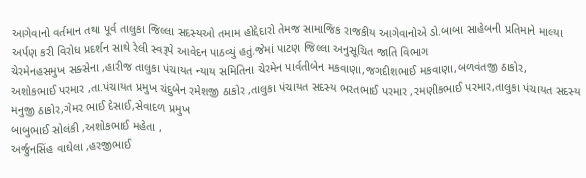આગેવાનો વર્તમાન તથા પૂર્વ તાલુકા જિલ્લા સદસ્યઓ તમામ હોદ્દેદારો તેમજ સામાજિક રાજકીય આગેવાનોએ ડો.બાબા સાહેબની પ્રતિમાને માલ્યા અર્પણ કરી વિરોધ પ્રદર્શન સાથે રેલી સ્વરૂપે આવેદન પાઠવ્યું હતું.જેમાં પાટણ જિલ્લા અનુસૂચિત જાતિ વિભાગ
ચેરમેનહસમુખ સક્સેના ,હારીજ તાલુકા પંચાયત ન્યાય સમિતિના ચેરમેન પાર્વતીબેન મકવાણા,જગદીશભાઈ મકવાણા,બળવંતજી ઠાકોર,
અશોકભાઈ પરમાર ,તા.પંચાયત પ્રમુખ ચંદુબેન રમેશજી ઠાકોર ,તાલુકા પંચાયત સદસ્ય ભરતભાઈ પરમાર ,રમણીકભાઈ પરમાર,તાલુકા પંચાયત સદસ્ય મનુજી ઠાકોર,ગેમર ભાઈ દેસાઈ,સેવાદળ પ્રમુખ
બાબુભાઈ સોલંકી ,અશોકભાઈ મહેતા ,
અર્જુનસિંહ વાઘેલા ,હરજીભાઈ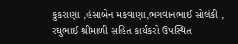કુકરાણા ,હંસાબેન મકવાણા,ભગવાનભાઈ સોલંકી ,
રઘુભાઈ શ્રીમાળી સહિત કાર્યકરો ઉપસ્થિત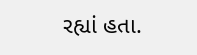રહ્યાં હતા.